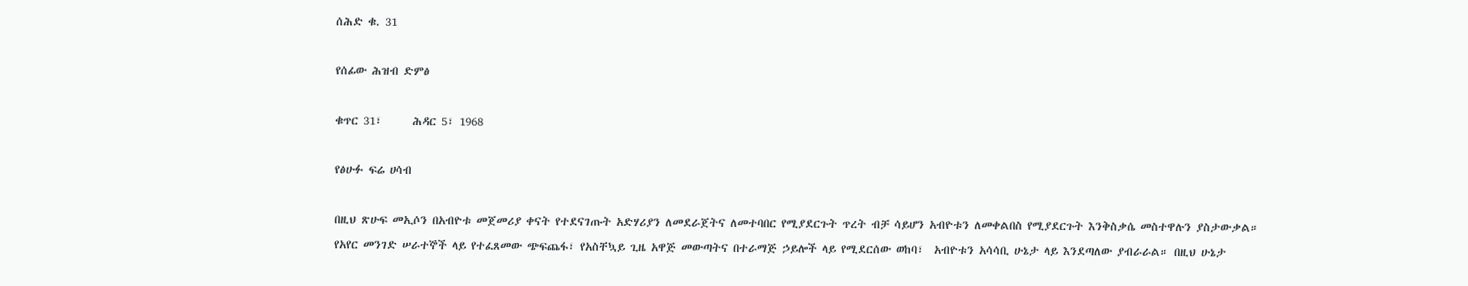ሰሕድ ቁ. 31

የሰፊው ሕዝብ ድምፅ

ቁጥር 31፣      ሕዳር 5፣ 1968

የፅሁፉ ፍሬ ሀሳብ

በዚህ ጽሁፍ መኢሶን በአብዮቱ መጀመሪያ ቀናት የተደናገጡት አድሃሪያን ለመደራጀትና ለመተባበር የሚያደርጉት ጥረት ብቻ ሳይሆን አብዮቱን ለመቀልበስ የሚያደርጉት እንቅስቃሴ መስተዋሉን ያስታውቃል። የአየር መንገድ ሠራተኞች ላይ የተፈጸመው ጭፍጨፋ፣ የአስቸኳይ ጊዜ አዋጅ መውጣትና በተራማጅ ኃይሎች ላይ የሚደርሰው ወከባ፣  አብዮቱን አሳሳቢ ሁኔታ ላይ እንደጣለው ያብራራል። በዚህ ሁኔታ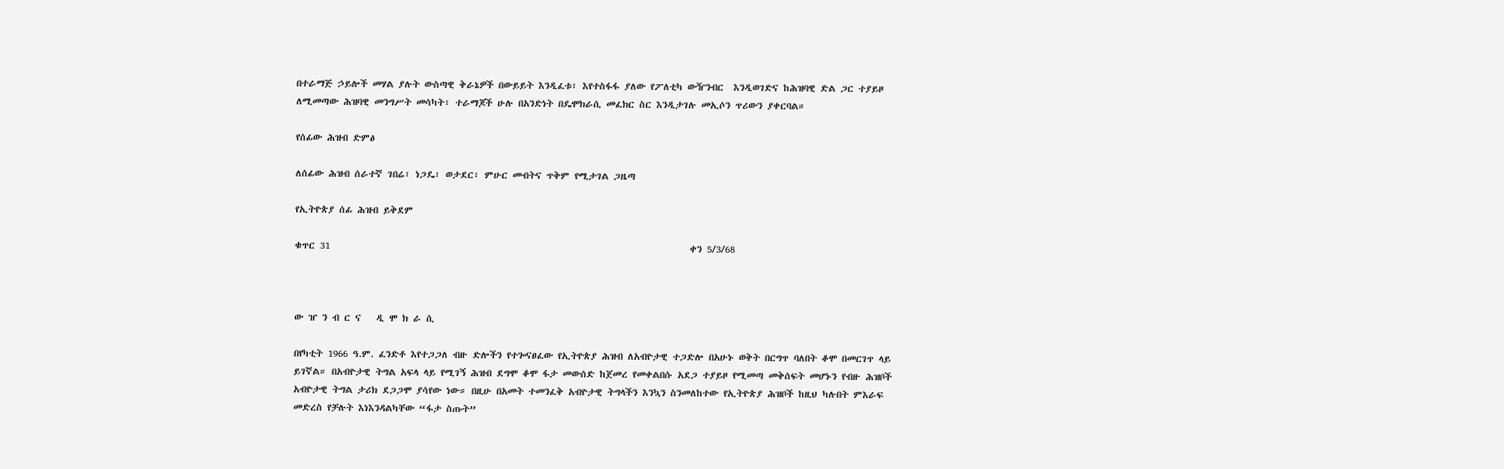በተራማጅ ኃይሎች መሃል ያሉት ውስጣዊ ቅራኔዎች በውይይት እንዲፈቱ፣ እየተስፋፋ ያለው የፖለቲካ ውዥንብር  እንዲወገድና ከሕዝባዊ ድል ጋር ተያይዞ ለሚመጣው ሕዝባዊ መንግሥት መሳካት፣ ተራማጆች ሁሉ በአንድነት በዴሞክራሲ መፈክር ስር እንዲታገሉ መኢሶን ጥሪውን ያቀርባል።

የሰፊው ሕዝብ ድምፅ

ለሰፊው ሕዝብ ሰራተኛ ገበሬ፣ ነጋዴ፣ ወታደር፣ ምሁር መብትና ጥቅም የሚታገል ጋዜጣ

የኢትዮጵያ ሰፊ ሕዝብ ይቅደም

ቁጥር 31                                                                        ቀን 5/3/68



ው ዠ ን ብ ር ና   ዲ ሞ ክ ራ ሲ

በየካቲት 1966 ዓ.ም. ፈንድቶ እየተጋጋለ ብዙ ድሎችን የተጐናፀፈው የኢትዮጵያ ሕዝብ ለአብዮታዊ ተጋድሎ በአሁኑ ወቅት በርግጥ ባለበት ቆሞ በመርገጥ ላይ ይገኛል። በአብዮታዊ ትግል አፍላ ላይ የሚገኝ ሕዝብ ደግሞ ቆሞ ፋታ መውሰድ ከጀመረ የመቀልበሱ አደጋ ተያይዞ የሚመጣ መቅሰፍት መሆኑን የብዙ ሕዝቦች አብዮታዊ ትግል ታሪክ ደጋጋሞ ያሳየው ነው። በዚሁ በአመት ተመንፈቅ አብዮታዊ ትግላችን እንኳን ስንመለከተው የኢትዮጵያ ሕዝቦች ከዚህ ካሉበት ምእራፍ መድረስ የቻሉት እነእንዳልካቸው “ፋታ ስጡት”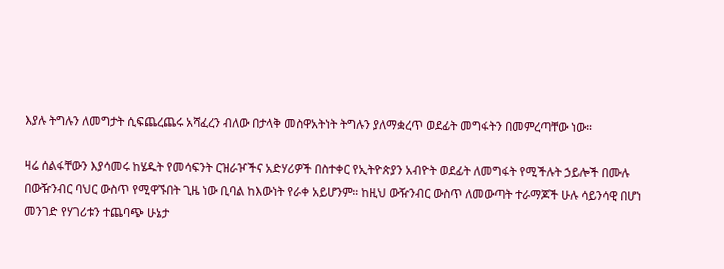እያሉ ትግሉን ለመግታት ሲፍጨረጨሩ አሻፈረን ብለው በታላቅ መስዋአትነት ትግሉን ያለማቋረጥ ወደፊት መግፋትን በመምረጣቸው ነው።

ዛሬ ሰልፋቸውን እያሳመሩ ከሄዱት የመሳፍንት ርዝራዦችና አድሃሪዎች በስተቀር የኢትዮጵያን አብዮት ወደፊት ለመግፋት የሚችሉት ኃይሎች በሙሉ በውዥንብር ባህር ውስጥ የሚዋኙበት ጊዜ ነው ቢባል ከእውነት የራቀ አይሆንም። ከዚህ ውዥንብር ውስጥ ለመውጣት ተራማጆች ሁሉ ሳይንሳዊ በሆነ መንገድ የሃገሪቱን ተጨባጭ ሁኔታ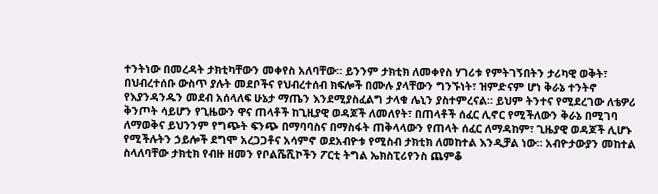ተንትነው በመረዳት ታክቲካቸውን መቀየስ አለባቸው። ይንንም ታክቲክ ለመቀየስ ሃገሪቱ የምትገኝበትን ታሪካዊ ወቅት፣ በህብረተሰቡ ውስጥ ያሉት መደቦችና የህብረተሰብ ክፍሎች በሙሉ ያላቸውን ግንኙነት፣ ዝምድናም ሆነ ቅራኔ ተንትኖ የእያንዳንዱን መደብ አሰላለፍ ሁኔታ ማጤን እንደሚያስፈልግ ታላቁ ሌኒን ያስተምረናል። ይህም ትንተና የሚደረገው ለቴዎሪ ቅንጦት ሳይሆን የጊዜውን ዋና ጠላቶች ከጊዚያዊ ወዳጆች ለመለየት፣ በጠላቶች ሰፈር ሊኖር የሚችለውን ቅራኔ በሚገባ ለማወቅና ይህንንም የግጭት ፍንጭ በማባባስና በማስፋት ጠቅላላውን የጠላት ሰፈር ለማዳከም፣ ጊዜያዊ ወዳጆች ሊሆኑ የሚችሉትን ኃይሎች ደግሞ አረጋጋቶና አሳምኖ ወደአብዮቱ የሚስብ ታክቲክ ለመከተል እንዲቻል ነው። አብዮታውያን መከተል ስላለባቸው ታክቲክ የብዙ ዘመን የቦልሼሺኮችን ፖርቲ ትግል ኤክስፒሪየንስ ጨምቆ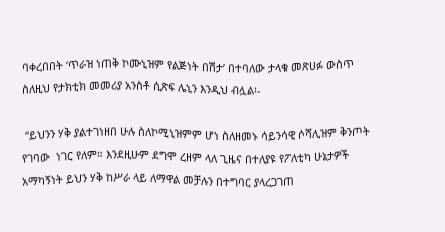ባቀረበበት ‘ጥራዝ ነጠቅ ኮሙኒዝም የልጅነት በሽታ’ በተባለው ታላቁ መጽሀፉ ውስጥ ስለዚህ የታክቲክ መመሪያ አንስቶ ሲጽፍ ሌኒን እንዲህ ብሏል፡-

 “ይህንን ሃቅ ያልተገነዘበ ሁሉ ስለኮሚኒዝምም ሆነ ስለዘመኑ ሳይንሳዊ ሶሻሊዝም ቅንጦት የገባው  ነገር የለም። እንደዚሁም ደግሞ ረዘም ላለ ጊዜና በተለያዩ የፖለቲካ ሁኔታዎች አማካኝነት ይህን ሃቅ ከሥራ ላይ ለማዋል መቻሉን በተግባር ያላረጋገጠ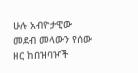ሁሉ አብዮታዊው መደብ መላውን የሰው ዘር ከበዝባዦች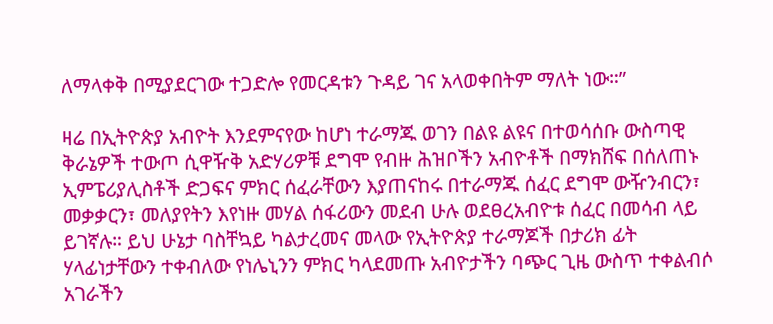ለማላቀቅ በሚያደርገው ተጋድሎ የመርዳቱን ጉዳይ ገና አላወቀበትም ማለት ነው።”

ዛሬ በኢትዮጵያ አብዮት እንደምናየው ከሆነ ተራማጁ ወገን በልዩ ልዩና በተወሳሰቡ ውስጣዊ ቅራኔዎች ተውጦ ሲዋዥቅ አድሃሪዎቹ ደግሞ የብዙ ሕዝቦችን አብዮቶች በማክሸፍ በሰለጠኑ ኢምፔሪያሊስቶች ድጋፍና ምክር ሰፈራቸውን እያጠናከሩ በተራማጁ ሰፈር ደግሞ ውዥንብርን፣ መቃቃርን፣ መለያየትን እየነዙ መሃል ሰፋሪውን መደብ ሁሉ ወደፀረአብዮቱ ሰፈር በመሳብ ላይ ይገኛሉ። ይህ ሁኔታ ባስቸኳይ ካልታረመና መላው የኢትዮጵያ ተራማጆች በታሪክ ፊት ሃላፊነታቸውን ተቀብለው የነሌኒንን ምክር ካላደመጡ አብዮታችን ባጭር ጊዜ ውስጥ ተቀልብሶ አገራችን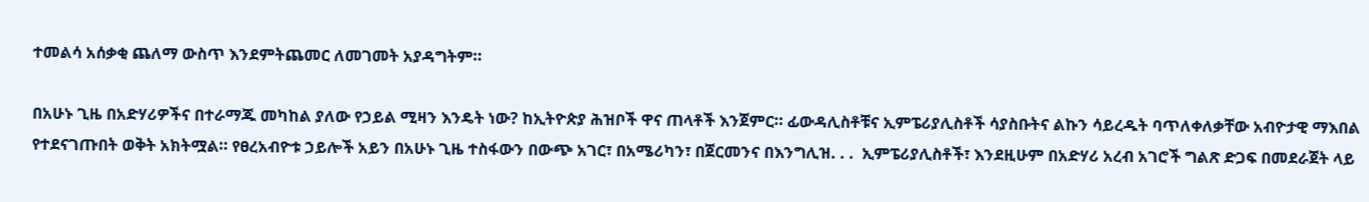ተመልሳ አሰቃቂ ጨለማ ውስጥ እንደምትጨመር ለመገመት አያዳግትም።

በአሁኑ ጊዜ በአድሃሪዎችና በተራማጁ መካከል ያለው የኃይል ሚዛን እንዴት ነው? ከኢትዮጵያ ሕዝቦች ዋና ጠላቶች እንጀምር። ፊውዳሊስቶቹና ኢምፔሪያሊስቶች ሳያስቡትና ልኩን ሳይረዱት ባጥለቀለቃቸው አብዮታዊ ማእበል የተደናገጡበት ወቅት አክትሟል። የፀረአብዮቱ ኃይሎች አይን በአሁኑ ጊዜ ተስፋውን በውጭ አገር፣ በአሜሪካን፣ በጀርመንና በእንግሊዝ. . .  ኢምፔሪያሊስቶች፣ እንደዚሁም በአድሃሪ አረብ አገሮች ግልጽ ድጋፍ በመደራጀት ላይ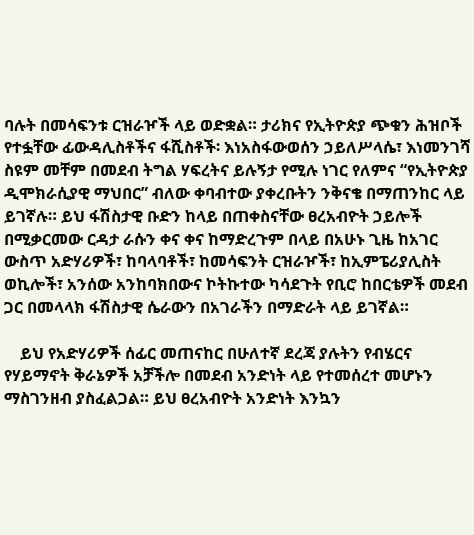ባሉት በመሳፍንቱ ርዝራዦች ላይ ወድቋል። ታሪክና የኢትዮጵያ ጭቁን ሕዝቦች የተፏቸው ፊውዳሊስቶችና ፋሺስቶች፡ እነአስፋውወሰን ኃይለሥላሴ፣ እነመንገሻ ስዩም መቸም በመደብ ትግል ሃፍረትና ይሉኝታ የሚሉ ነገር የለምና “የኢትዮጵያ ዲሞክራሲያዊ ማህበር” ብለው ቀባብተው ያቀረቡትን ንቅናቄ በማጠንከር ላይ ይገኛሉ። ይህ ፋሽስታዊ ቡድን ከላይ በጠቀስናቸው ፀረአብዮት ኃይሎች በሚቃርመው ርዳታ ራሱን ቀና ቀና ከማድረጉም በላይ በአሁኑ ጊዜ ከአገር ውስጥ አድሃሪዎች፣ ከባላባቶች፣ ከመሳፍንት ርዝራዦች፣ ከኢምፔሪያሊስት ወኪሎች፣ አንሰው አንከባክበውና ኮትኩተው ካሳደጉት የቢሮ ከበርቴዎች መደብ ጋር በመላላክ ፋሽስታዊ ሴራውን በአገራችን በማድራት ላይ ይገኛል።

    ይህ የአድሃሪዎች ሰፊር መጠናከር በሁለተኛ ደረጃ ያሉትን የብሄርና የሃይማኖት ቅራኔዎች አቻችሎ በመደብ አንድነት ላይ የተመሰረተ መሆኑን ማስገንዘብ ያስፈልጋል። ይህ ፀረአብዮት አንድነት እንኳን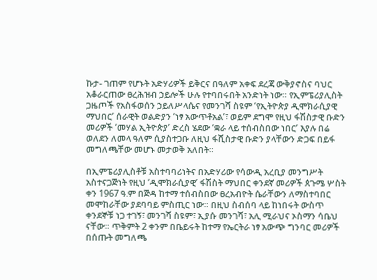ኩታ- ገጠም የሆኑት አድሃሪዎች ይቅርና በዓለም አቀፍ ደረጃ ውቅያኖስና ባህር አቆራርጠው ፀረሕዝብ ኃይሎች ሁሉ የተባበሩበት አንድነት ነው። የኢምፔሪያሊስት ጋዜጦች የአስፋወሰን ኃይለሥላሴና የመንገሻ ስዩም ‘የኢትዮጵያ ዲሞክራሲያዊ ማህበር’ ሰራዊት ወልድያን ‘ነፃ አውጥቶአል’፣ ወይም ደግሞ የዚህ ፋሽስታዊ ቡድን መሪዎች ‘መሃል ኢትዮጵያ’ ድረስ ሄደው ‘ቋራ ላይ ተሰብስበው ነበር’ እያሉ በሬ ወለደን ለመላ ዓለም ሲያስተጋቡ ለዚህ ፋሺስታዊ ቡድን ያላቸውን ድጋፍ በይፋ መግለጫቸው መሆኑ መታወቅ አለበት።

በኢምፔሪያሊስቶቹ አስተባባሪነትና በአድሃሪው የሳውዲ አረቢያ መንግሥት አስተናጋጅነት የዚህ ‘ዲሞክራሲያዊ’ ፋሽስት ማህበር ቀንደኛ መሪዎች ጰጉሜ ሦስት ቀን 1967 ዓ.ም በጅዳ ከተማ ተሰብስበው ፀረአብዮት ሴራቸውን ለማስተባበር መሞከራቸው ያደባባይ ምስጢር ነው። በዚህ ስብሰባ ላይ ከነበሩት ውስጥ ቀንደኞቹ ነጋ ተገኝ፣ መንገሻ ስዩም፣ ኢያሱ መንገሻ፣ አሊ ሚራህና ኦስማን ሳቤህ ናቸው። ጥቅምት 2 ቀንም በቤይሩት ከተማ የኤርትራ ነፃ አውጭ ግንባር መሪዎች በሰጡት መግለጫ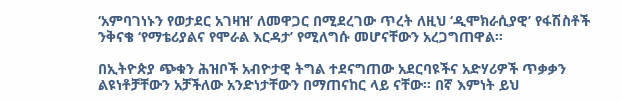‘አምባገነኑን የወታደር አገዛዝ’ ለመዋጋር በሚደረገው ጥረት ለዚህ ‘ዲሞክራሲያዊ’ የፋሽስቶች ንቅናቄ ‘የማቴሪያልና የሞራል እርዳታ’ የሚለግሱ መሆናቸውን አረጋግጠዋል።

በኢትዮጵያ ጭቁን ሕዝቦች አብዮታዊ ትግል ተደናግጠው አደርባዩችና አድሃሪዎች ጥቃቃን ልዩነቶቻቸውን አቻችለው አንድነታቸውን በማጠናከር ላይ ናቸው። በኛ እምነት ይህ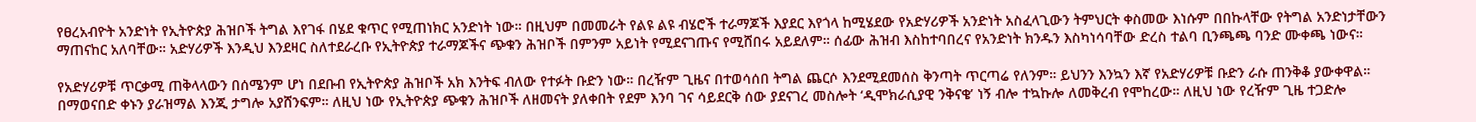የፀረአብዮት አንድነት የኢትዮጵያ ሕዝቦች ትግል እየገፋ በሄደ ቁጥር የሚጠነክር አንድነት ነው። በዚህም በመመራት የልዩ ልዩ ብሄሮች ተራማጆች እያደር እየጎላ ከሚሄደው የአድሃሪዎች አንድነት አስፈላጊውን ትምህርት ቀስመው እነሱም በበኩላቸው የትግል አንድነታቸውን ማጠናከር አለባቸው። አድሃሪዎች እንዲህ እንደዛር ስለተደራረቡ የኢትዮጵያ ተራማጆችና ጭቁን ሕዝቦች በምንም አይነት የሚደናገጡና የሚሸበሩ አይደለም። ሰፊው ሕዝብ እስከተባበረና የአንድነት ክንዱን እስካነሳባቸው ድረስ ተልባ ቢንጫጫ ባንድ ሙቀጫ ነውና።

የአድሃሪዎቹ ጥርቃሚ ጠቅላላውን በሰሜንም ሆነ በደቡብ የኢትዮጵያ ሕዝቦች አክ እንትፍ ብለው የተፉት ቡድን ነው። በረዥም ጊዜና በተወሳሰበ ትግል ጨርሶ እንደሚደመሰስ ቅንጣት ጥርጣሬ የለንም። ይህንን እንኳን እኛ የአድሃሪዎቹ ቡድን ራሱ ጠንቅቆ ያውቀዋል። በማወናበድ ቀኑን ያራዝማል እንጂ ታግሎ አያሸንፍም። ለዚህ ነው የኢትዮጵያ ጭቁን ሕዝቦች ለዘመናት ያለቀበት የደም እንባ ገና ሳይደርቅ ሰው ያደናገረ መስሎት ‘ዲሞክራሲያዊ ንቅናቄ’ ነኝ ብሎ ተኳኩሎ ለመቅረብ የሞከረው። ለዚህ ነው የረዥም ጊዜ ተጋድሎ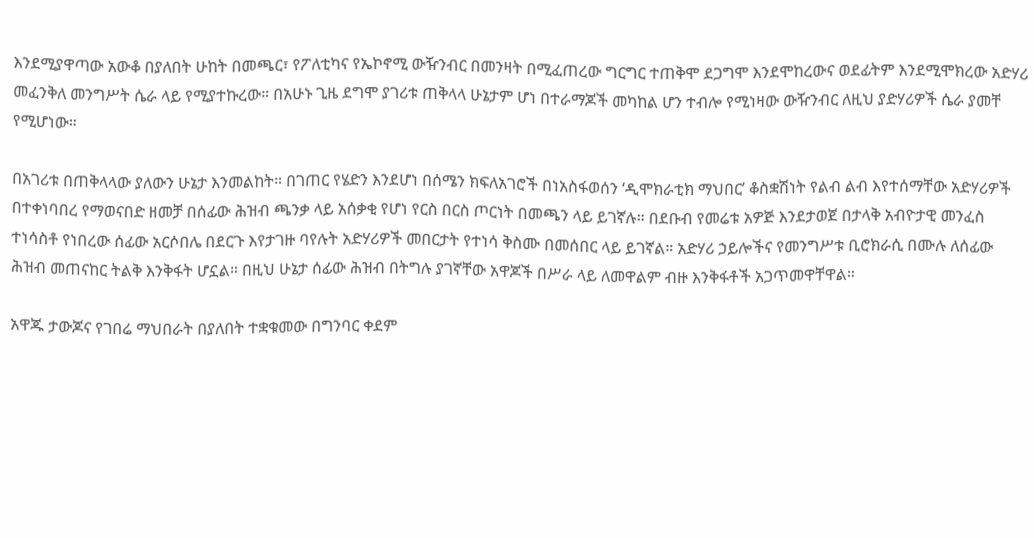እንደሚያዋጣው አውቆ በያለበት ሁከት በመጫር፣ የፖለቲካና የኤኮኖሚ ውዥንብር በመንዛት በሚፈጠረው ግርግር ተጠቅሞ ደጋግሞ እንደሞከረውና ወደፊትም እንደሚሞክረው አድሃሪ መፈንቅለ መንግሥት ሴራ ላይ የሚያተኩረው። በአሁኑ ጊዜ ደግሞ ያገሪቱ ጠቅላላ ሁኔታም ሆነ በተራማጆች መካከል ሆን ተብሎ የሚነዛው ውዥንብር ለዚህ ያድሃሪዎች ሴራ ያመቸ የሚሆነው።

በአገሪቱ በጠቅላላው ያለውን ሁኔታ እንመልከት። በገጠር የሄድን እንደሆነ በሰሜን ክፍለአገሮች በነአስፋወሰን ‘ዲሞክራቲክ ማህበር’ ቆስቋሽነት የልብ ልብ እየተሰማቸው አድሃሪዎች በተቀነባበረ የማወናበድ ዘመቻ በሰፊው ሕዝብ ጫንቃ ላይ አሰቃቂ የሆነ የርስ በርስ ጦርነት በመጫን ላይ ይገኛሉ። በደቡብ የመሬቱ አዎጅ እንደታወጀ በታላቅ አብዮታዊ መንፈስ ተነሳስቶ የነበረው ሰፊው አርሶበሌ በደርጉ እየታገዙ ባየሉት አድሃሪዎች መበርታት የተነሳ ቅስሙ በመሰበር ላይ ይገኛል። አድሃሪ ኃይሎችና የመንግሥቱ ቢሮክራሲ በሙሉ ለሰፊው ሕዝብ መጠናከር ትልቅ እንቅፋት ሆኗል። በዚህ ሁኔታ ሰፊው ሕዝብ በትግሉ ያገኛቸው አዋጆች በሥራ ላይ ለመዋልም ብዙ እንቅፋቶች አጋጥመዋቸዋል።

አዋጁ ታውጆና የገበሬ ማህበራት በያለበት ተቋቁመው በግንባር ቀደም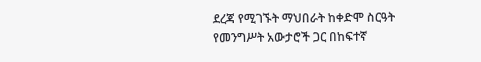ደረጃ የሚገኙት ማህበራት ከቀድሞ ስርዓት የመንግሥት አውታሮች ጋር በከፍተኛ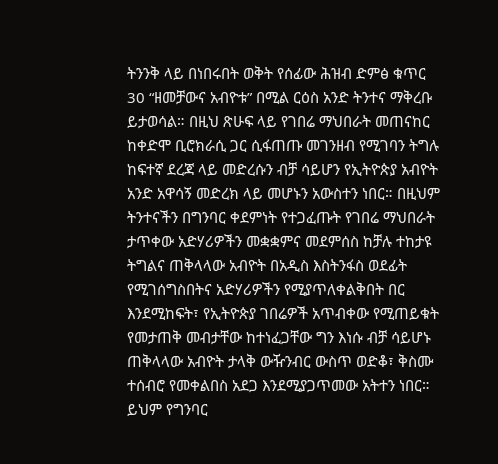ትንንቅ ላይ በነበሩበት ወቅት የሰፊው ሕዝብ ድምፅ ቁጥር 30 “ዘመቻውና አብዮቱ” በሚል ርዕስ አንድ ትንተና ማቅረቡ ይታወሳል። በዚህ ጽሁፍ ላይ የገበሬ ማህበራት መጠናከር ከቀድሞ ቢሮክራሲ ጋር ሲፋጠጡ መገንዘብ የሚገባን ትግሉ ከፍተኛ ደረጃ ላይ መድረሱን ብቻ ሳይሆን የኢትዮጵያ አብዮት አንድ አዋሳኝ መድረክ ላይ መሆኑን አውስተን ነበር። በዚህም ትንተናችን በግንባር ቀደምነት የተጋፈጡት የገበሬ ማህበራት ታጥቀው አድሃሪዎችን መቋቋምና መደምሰስ ከቻሉ ተከታዩ ትግልና ጠቅላላው አብዮት በአዲስ እስትንፋስ ወደፊት የሚገሰግስበትና አድሃሪዎችን የሚያጥለቀልቅበት በር እንደሚከፍት፣ የኢትዮጵያ ገበሬዎች አጥብቀው የሚጠይቁት የመታጠቅ መብታቸው ከተነፈጋቸው ግን እነሱ ብቻ ሳይሆኑ ጠቅላላው አብዮት ታላቅ ውዥንብር ውስጥ ወድቆ፣ ቅስሙ ተሰብሮ የመቀልበስ አደጋ እንደሚያጋጥመው አትተን ነበር። ይህም የግንባር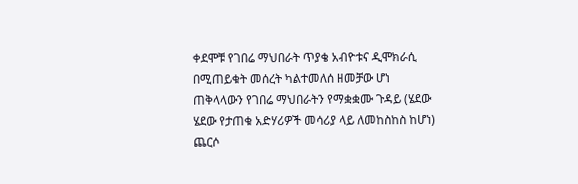ቀደሞቹ የገበሬ ማህበራት ጥያቄ አብዮቱና ዲሞክራሲ በሚጠይቁት መሰረት ካልተመለሰ ዘመቻው ሆነ ጠቅላላውን የገበሬ ማህበራትን የማቋቋሙ ጉዳይ (ሄደው ሄደው የታጠቁ አድሃሪዎች መሳሪያ ላይ ለመከስከስ ከሆነ) ጨርሶ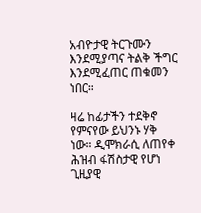አብዮታዊ ትርጉሙን እንደሚያጣና ትልቅ ችግር እንደሚፈጠር ጠቁመን ነበር።

ዛሬ ከፊታችን ተደቅኖ የምናየው ይህንኑ ሃቅ ነው። ዲሞክራሲ ለጠየቀ ሕዝብ ፋሽስታዊ የሆነ ጊዚያዊ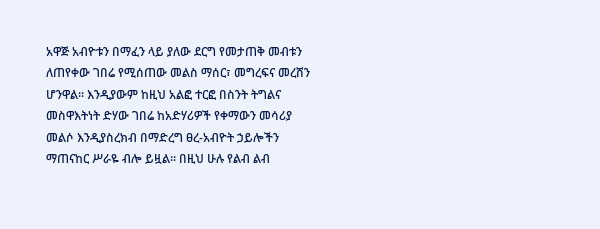አዋጅ አብዮቱን በማፈን ላይ ያለው ደርግ የመታጠቅ መብቱን ለጠየቀው ገበሬ የሚሰጠው መልስ ማሰር፣ መግረፍና መረሸን ሆንዋል። እንዲያውም ከዚህ አልፎ ተርፎ በስንት ትግልና መስዋእትነት ድሃው ገበሬ ከአድሃሪዎች የቀማውን መሳሪያ መልሶ እንዲያስረክብ በማድረግ ፀረ-አብዮት ኃይሎችን ማጠናከር ሥራዬ ብሎ ይዟል። በዚህ ሁሉ የልብ ልብ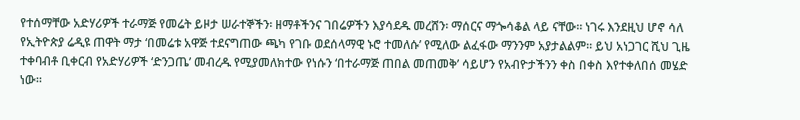የተሰማቸው አድሃሪዎች ተራማጅ የመሬት ይዞታ ሠራተኞችን፡ ዘማቶችንና ገበሬዎችን እያሳደዱ መረሸን፡ ማሰርና ማጐሳቆል ላይ ናቸው። ነገሩ እንደዚህ ሆኖ ሳለ የኢትዮጵያ ሬዲዩ ጠዋት ማታ ‘በመሬቱ አዋጅ ተደናግጠው ጫካ የገቡ ወደሰላማዊ ኑሮ ተመለሱ’ የሚለው ልፈፋው ማንንም አያታልልም። ይህ አነጋገር ሺህ ጊዜ ተቀባብቶ ቢቀርብ የአድሃሪዎች ‘ድንጋጤ’ መብረዱ የሚያመለክተው የነሱን ‘በተራማጅ ጠበል መጠመቅ’ ሳይሆን የአብዮታችንን ቀስ በቀስ እየተቀለበሰ መሄድ ነው።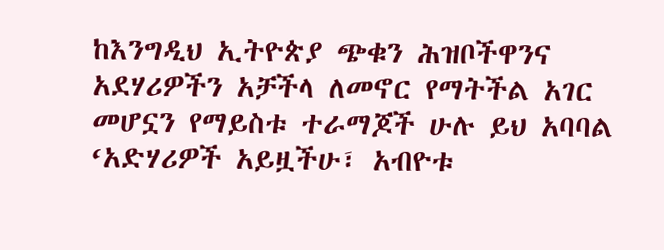ከእንግዲህ ኢትዮጵያ ጭቁን ሕዝቦችዋንና አደሃሪዎችን አቻችላ ለመኖር የማትችል አገር መሆኗን የማይስቱ ተራማጆች ሁሉ ይህ አባባል ‘አድሃሪዎች አይዟችሁ፣ አብዮቱ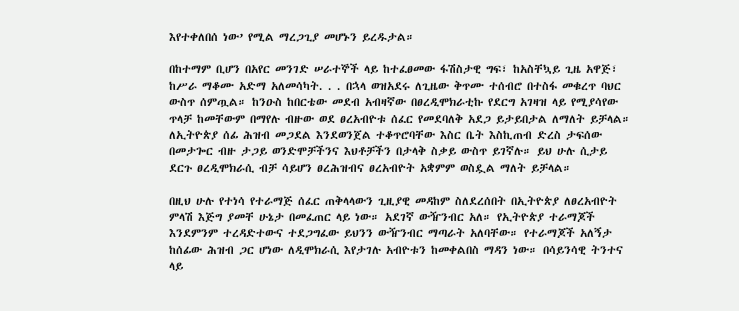እየተቀለበሰ ነው’ የሚል ማረጋጊያ መሆኑን ይረዱታል።

በከተማም ቢሆን በአየር መንገድ ሠራተኞች ላይ ከተፈፀመው ፋሽስታዊ ግፍ፣ ከአስቸኳይ ጊዜ አዋጅ፣ ከሥራ ማቆሙ አድማ አለመሳካት. . . በኋላ ወዝአደሩ ለጊዜው ቅጥሙ ተሰብሮ በተስፋ መቁረጥ ባህር ውስጥ ሰምጧል። ከንዑስ ከበርቴው መደብ አብዛኛው በፀረዲሞክራቲኩ የደርግ አገዛዝ ላይ የሚያሳየው ጥላቻ ከመቸውም በማየሉ ብዙው ወደ ፀረአብዮቱ ሰፈር የመደባለቅ አደጋ ይታይበታል ለማለት ይቻላል። ለኢትዮጵያ ሰፊ ሕዝብ መጋደል እንደወንጀል ተቆጥሮባቸው እስር ቤት እስኪጠብ ድረስ ታፍሰው በመታጐር ብዙ ታጋይ ወንድሞቻችንና እህቶቻችን በታላቅ ስቃይ ውስጥ ይገኛሉ። ይህ ሁሉ ሲታይ ደርጉ ፀረዲሞክራሲ ብቻ ሳይሆን ፀረሕዝብና ፀረአብዮት አቋምም ወስዷል ማለት ይቻላል።

በዚህ ሁሉ የተነሳ የተራማጅ ሰፈር ጠቅላላውን ጊዚያዊ መዳከም ስለደረሰበት በኢትዮጵያ ለፀረአብዮት ምላሽ እጅግ ያመቸ ሁኔታ በመፈጠር ላይ ነው። አደገኛ ውዥንብር አለ። የኢትዮጵያ ተራማጆች እንደምንም ተረዳድተውና ተደጋግፈው ይህንን ውዥንብር ማጣራት አለባቸው። የተራማጆች አለኝታ ከሰፊው ሕዝብ ጋር ሆነው ለዲሞክራሲ እየታገሉ አብዮቱን ከመቀልበስ ማዳን ነው። በሳይንሳዊ ትንተና ላይ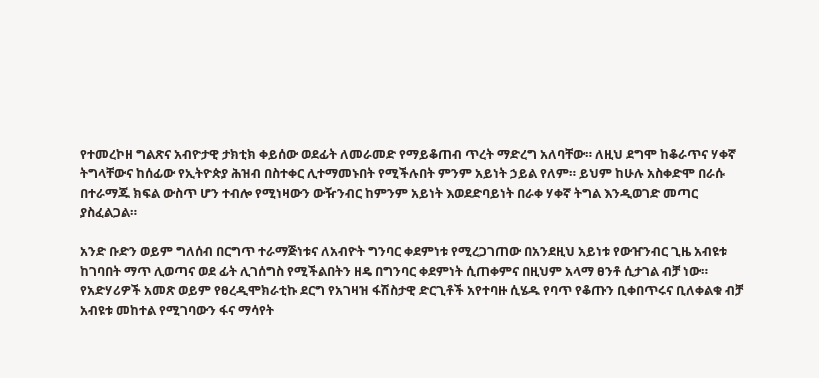የተመረኮዘ ግልጽና አብዮታዊ ታክቲክ ቀይሰው ወደፊት ለመራመድ የማይቆጠብ ጥረት ማድረግ አለባቸው። ለዚህ ደግሞ ከቆራጥና ሃቀኛ ትግላቸውና ከሰፊው የኢትዮጵያ ሕዝብ በስተቀር ሊተማመኑበት የሚችሉበት ምንም አይነት ኃይል የለም። ይህም ከሁሉ አስቀድሞ በራሱ በተራማጁ ክፍል ውስጥ ሆን ተብሎ የሚነዛውን ውዥንብር ከምንም አይነት እወደድባይነት በራቀ ሃቀኛ ትግል እንዲወገድ መጣር ያስፈልጋል።

አንድ ቡድን ወይም ግለሰብ በርግጥ ተራማጅነቱና ለአብዮት ግንባር ቀደምነቱ የሚረጋገጠው በአንደዚህ አይነቱ የውዠንብር ጊዜ አብዩቱ ከገባበት ማጥ ሊወጣና ወደ ፊት ሊገሰግስ የሚችልበትን ዘዴ በግንባር ቀደምነት ሲጠቀምና በዚህም አላማ ፀንቶ ሲታገል ብቻ ነው። የአድሃሪዎች አመጽ ወይም የፀረዲሞክራቲኩ ደርግ የአገዛዝ ፋሽስታዊ ድርጊቶች አየተባዙ ሲሄዱ የባጥ የቆጡን ቢቀበጥሩና ቢለቀልቁ ብቻ አብዩቱ መከተል የሚገባውን ፋና ማሳየት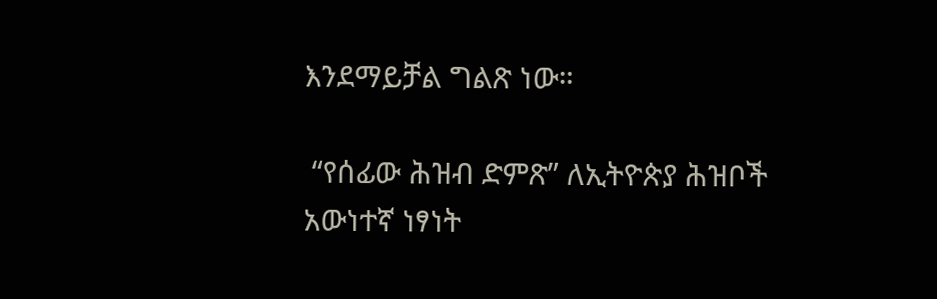እንደማይቻል ግልጽ ነው።

 “የሰፊው ሕዝብ ድምጽ” ለኢትዮጵያ ሕዝቦች አውነተኛ ነፃነት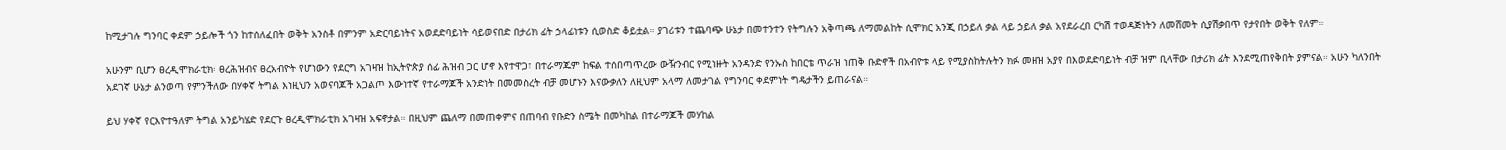ከሚታገሉ ግንባር ቀደም ኃይሎች ጎን ከተሰለፈበት ወቅት አንስቶ በምንም አድርባይነትና አወደድባይነት ሳይወናበድ በታሪክ ፊት ኃላፊነቱን ሲወስድ ቆይቷል። ያገሪቱን ተጨባጭ ሁኔታ በመተንተን የትግሉን አቅጣጫ ለማመልከት ሲሞክር አንጂ በኃይለ ቃል ላይ ኃይለ ቃል አየደራረበ ርካሽ ተወዳጅነትን ለመሸመት ሲያሽቃበጥ የታየበት ወቅት የለም።

አሁንም ቢሆን ፀረዲሞክራቲክ፡ ፀረሕዝብና ፀረአብዮት የሆነውን የደርግ አገዛዝ ከኢትዮጵያ ሰፊ ሕዝብ ጋር ሆኖ እየተዋጋ፣ በተራማጁም ከፍል ተሰበጣጥረው ውዥንብር የሚነዙት አንዳንድ የንኡስ ከበርቴ ጥራዝ ነጠቅ ቡድኖች በአብዮቱ ላይ የሚያስከትሉትን ክፉ መዘዝ አያየ በእወደድባይነት ብቻ ዝም ቢላቸው በታሪክ ፊት እንደሚጠየቅበት ያምናል። አሁን ካለንበት አደገኛ ሁኔታ ልንወጣ የምንችለው በሃቀኛ ትግል እነዚህን አወናባጆች አጋልጦ እውነተኛ የተራማጆች አንድነት በመመስረት ብቻ መሆኑን እናውቃለን ለዚህም አላማ ለመታገል የግንባር ቀደምነት ግዴታችን ይጠራናል።

ይህ ሃቀኛ የርእዮተዓለም ትግል አንይካሄድ የደርጉ ፀረዲሞክራቲክ አገዛዝ አፍኖታል። በዚህም ጨለማ በመጠቀምና በጠባብ የቡድን ስሜት በመካከል በተራማጆች መሃከል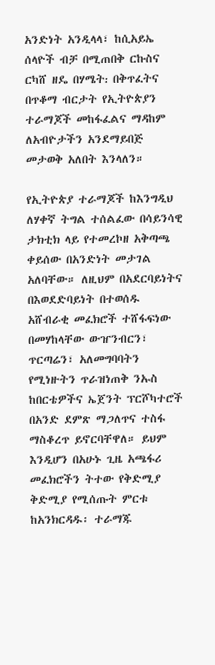አንድነት አንዲላላ፣ ከሲአይኤ ሰላዮች ብቻ በሚጠበቅ ርኩስና ርካሸ ዘዴ በሃሜት᎓ በቅጥፈትና በጥቆማ ብርታት የኢትዮጵያን ተራማጆች መከፋፈልና ማዳከም ለአብዮታችን አንደማይበጅ መታወቅ አለበት እንላለን።

የኢትዮጵያ ተራማጆች ከእንግዲህ ለሃቀኛ ትግል ተሰልፈው በሳይንሳዊ ታክቲክ ላይ የተመረኮዘ አቅጣጫ ቀይሰው በአንድነት መታገል አለባቸው። ለዚህም በአደርባይነትና በእወደድባይነት በተወሰዱ አሸብራቂ መፈክሮች ተሸፋፍነው በመሃከላቸው ውዠንብርን፣ ጥርጣሬን፣ አለመግባባትን የሚነዙትን ጥራዝነጠቅ ንኡስ ከበርቴዎችና ኤጀንት ፕርሾካተሮች በአንድ ደምጽ ማጋለጥና ተስፋ ማስቆረጥ ይኖርባቸዋለ። ይህም እንዲሆን በአሁኑ ጊዜ አጫፋሪ መፈክሮችን ትተው የቅድሚያ ቅድሚያ የሚሰጡት ምርቱ ከአንክርዳዱ፡ ተራማጁ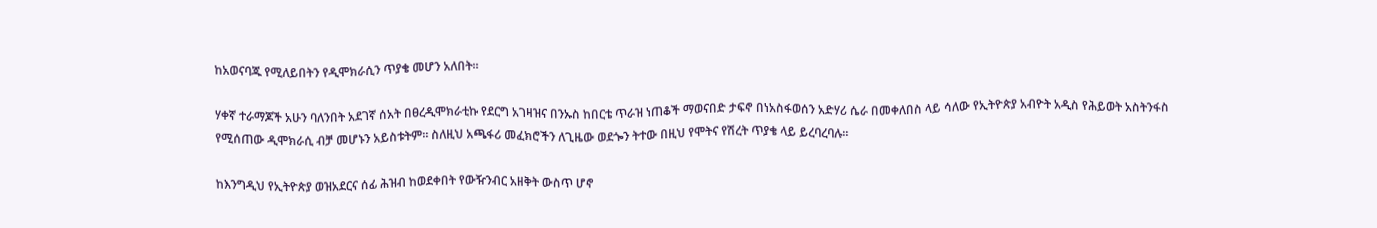ከአወናባጁ የሚለይበትን የዲሞክራሲን ጥያቄ መሆን አለበት።

ሃቀኛ ተራማጆች አሁን ባለንበት አደገኛ ሰአት በፀረዲሞክራቲኩ የደርግ አገዛዝና በንኡስ ከበርቴ ጥራዝ ነጠቆች ማወናበድ ታፍኖ በነአስፋወሰን አድሃሪ ሴራ በመቀለበስ ላይ ሳለው የኢትዮጵያ አብዮት አዲስ የሕይወት አስትንፋስ የሚሰጠው ዲሞክራሲ ብቻ መሆኑን አይስቱትም። ስለዚህ አጫፋሪ መፈክሮችን ለጊዜው ወደጐን ትተው በዚህ የሞትና የሽረት ጥያቄ ላይ ይረባረባሉ።

ከእንግዲህ የኢትዮጵያ ወዝአደርና ሰፊ ሕዝብ ከወደቀበት የውዥንብር አዘቅት ውስጥ ሆኖ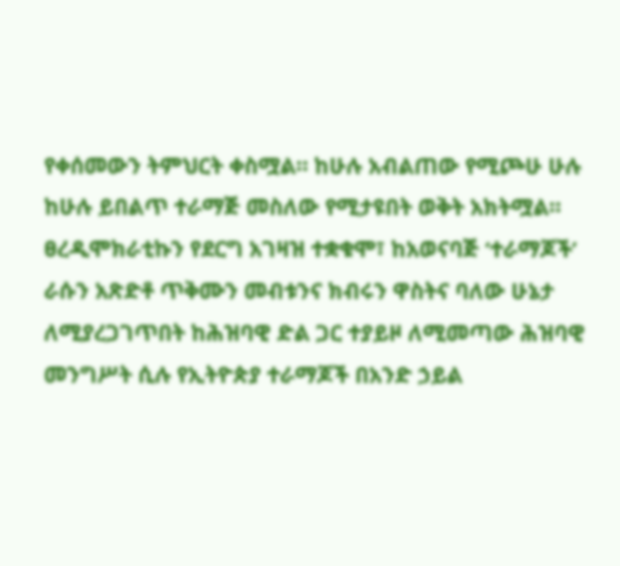የቀሰመውን ትምህርት ቀስሟል። ከሁሉ አብልጠው የሚጮሁ ሁሉ ከሁሉ ይበልጥ ተራማጅ መስለው የሚታዩበት ወቅት አክትሟል። ፀረዲሞክራቲኩን የደርግ አገዛዝ ተቋቁሞ፣ ከአወናባጅ ‘ተራማጆች’ ራሱን አጽድቶ ጥቅሙን መብቱንና ክብሩን ዋስትና ባለው ሁኔታ ለሚያረጋገጥበት ከሕዝባዊ ድል ጋር ተያይዞ ለሚመጣው ሕዝባዊ መንግሥት ሲሉ የኢትዮጵያ ተራማጆች በአንድ ኃይል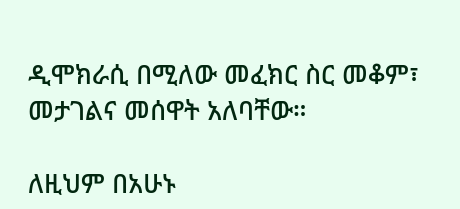ዲሞክራሲ በሚለው መፈክር ስር መቆም፣ መታገልና መሰዋት አለባቸው።

ለዚህም በአሁኑ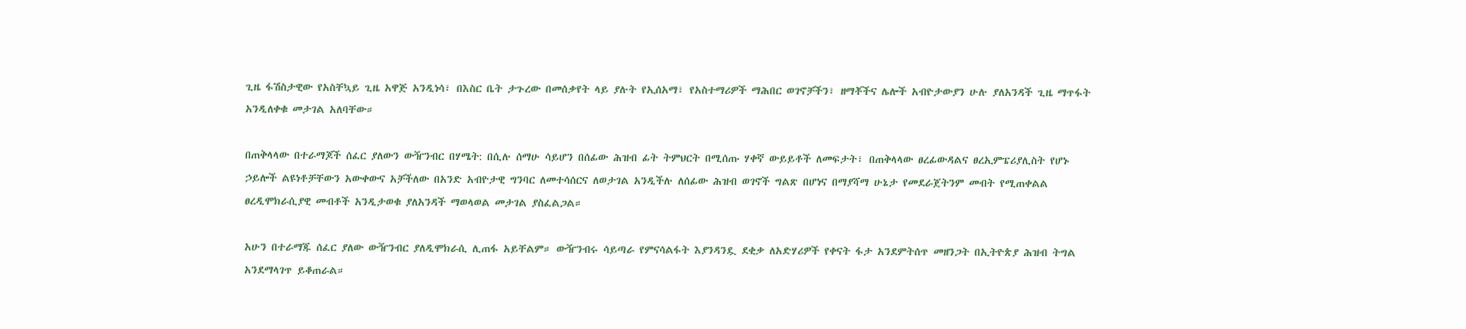ጊዜ ፋሽስታዊው የአስቸኳይ ጊዜ አዋጅ አንዲነሳ፣ በእስር ቤት ታጉረው በመሰቃየት ላይ ያሉት የኢሰአማ፣ የአስተማሪዎች ማሕበር ወገኖቻችን፣ ዘማቾችና ሌሎች አብዮታውያን ሁሉ ያለአንዳች ጊዜ ማጥፋት አንዲለቀቁ መታገል አለባቸው።

በጠቅላላው በተራማጆች ሰፈር ያለውን ውዥንብር በሃሜት: በሲሉ ሰማሁ ሳይሆን በሰፊው ሕዝብ ፊት ትምህርት በሚሰጡ ሃቀኛ ውይይቶች ለመፍታት፣ በጠቅላላው ፀረፊውዳልና ፀረኢምፔሪያሊስት የሆኑ ኃይሎች ልዩነቶቻቸውን አውቀውና አቻችለው በአንድ አብዮታዊ ግንባር ለመተሳሰርና ለወታገል አንዲችሉ ለሰፊው ሕዝብ ወገኖች ግልጽ በሆነና በማያሻማ ሁኔታ የመደራጀትንም መብት የሚጠቀልል ፀረዲሞክራሲያዊ መብቶች አንዲታወቁ ያለአንዳች ማወላወል መታገል ያስፈልጋል።

አሁን በተራማጁ ሰፈር ያለው ውዥንብር ያለዲሞክራሲ ሊጠፋ አይቸልም። ውዥንብሩ ሳይጣራ የምናሳልፋት እያንዳንዷ ደቂቃ ለአድሃሪዎች የቀናት ፋታ አንደምትሰጥ መዘንጋት በኢትዮጵያ ሕዝብ ትግል አንደማላገጥ ይቆጠራል።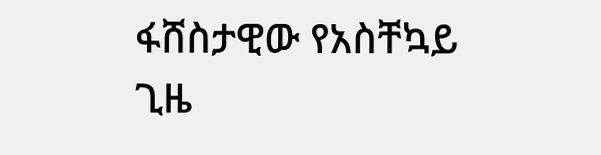ፋሸስታዊው የአስቸኳይ ጊዜ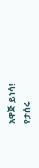አዋጅ ይነሳ!
የታሰሩ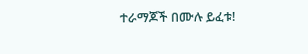ተራማጆች በሙሉ ይፈቱ!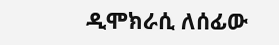ዲሞክራሲ ለሰፊው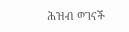ሕዝብ ወገናች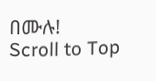በሙሉ!
Scroll to Top